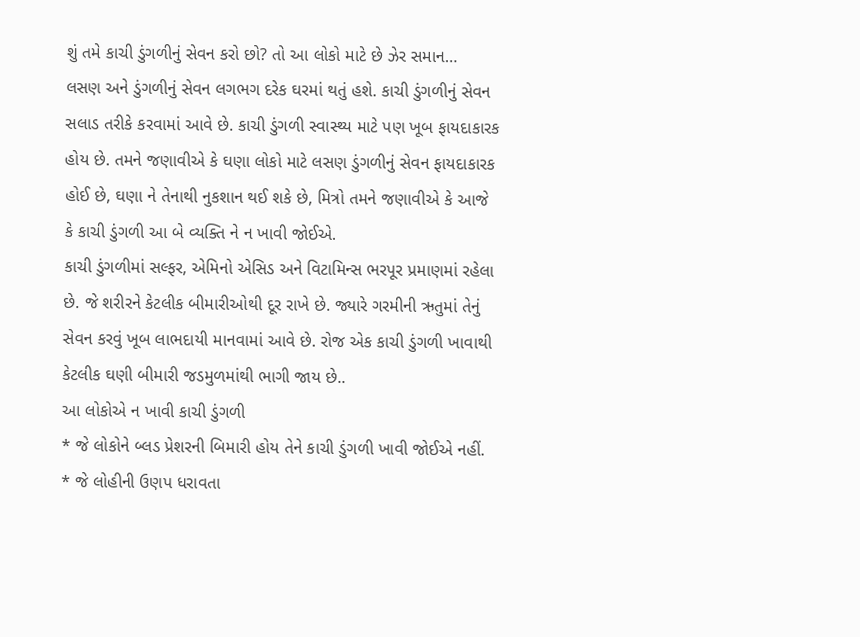શું તમે કાચી ડુંગળીનું સેવન કરો છો? તો આ લોકો માટે છે ઝેર સમાન…
લસણ અને ડુંગળીનું સેવન લગભગ દરેક ઘરમાં થતું હશે. કાચી ડુંગળીનું સેવન સલાડ તરીકે કરવામાં આવે છે. કાચી ડુંગળી સ્વાસ્થ્ય માટે પણ ખૂબ ફાયદાકારક હોય છે. તમને જણાવીએ કે ઘણા લોકો માટે લસણ ડુંગળીનું સેવન ફાયદાકારક હોઈ છે, ઘણા ને તેનાથી નુકશાન થઈ શકે છે, મિત્રો તમને જણાવીએ કે આજે કે કાચી ડુંગળી આ બે વ્યક્તિ ને ન ખાવી જોઈએ.
કાચી ડુંગળીમાં સલ્ફર, એમિનો એસિડ અને વિટામિન્સ ભરપૂર પ્રમાણમાં રહેલા છે. જે શરીરને કેટલીક બીમારીઓથી દૂર રાખે છે. જ્યારે ગરમીની ઋતુમાં તેનું સેવન કરવું ખૂબ લાભદાયી માનવામાં આવે છે. રોજ એક કાચી ડુંગળી ખાવાથી કેટલીક ઘણી બીમારી જડમુળમાંથી ભાગી જાય છે..
આ લોકોએ ન ખાવી કાચી ડુંગળી
* જે લોકોને બ્લડ પ્રેશરની બિમારી હોય તેને કાચી ડુંગળી ખાવી જોઈએ નહીં.
* જે લોહીની ઉણપ ધરાવતા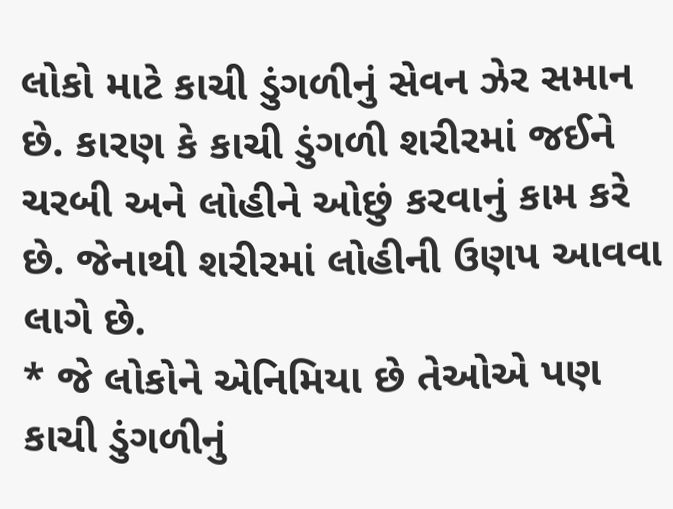લોકો માટે કાચી ડુંગળીનું સેવન ઝેર સમાન છે. કારણ કે કાચી ડુંગળી શરીરમાં જઈને ચરબી અને લોહીને ઓછું કરવાનું કામ કરે છે. જેનાથી શરીરમાં લોહીની ઉણપ આવવા લાગે છે.
* જે લોકોને એનિમિયા છે તેઓએ પણ કાચી ડુંગળીનું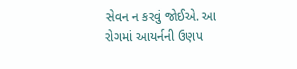સેવન ન કરવું જોઈએ. આ રોગમાં આયર્નની ઉણપ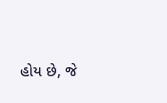હોય છે, જે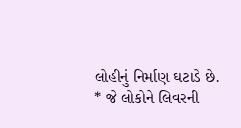લોહીનું નિર્માણ ઘટાડે છે.
* જે લોકોને લિવરની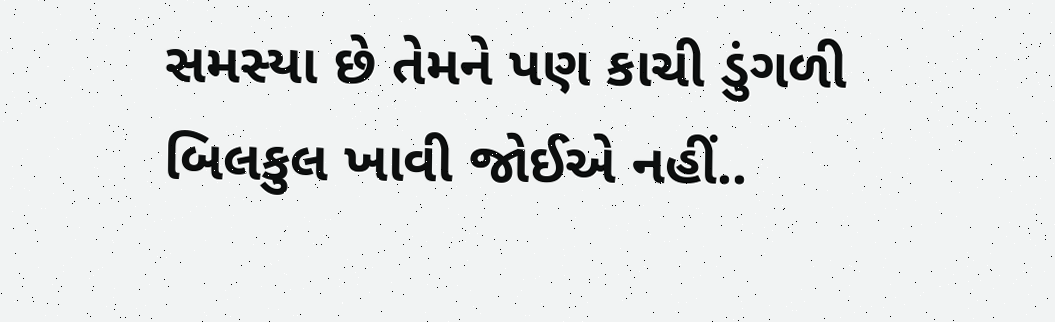સમસ્યા છે તેમને પણ કાચી ડુંગળી બિલકુલ ખાવી જોઈએ નહીં..